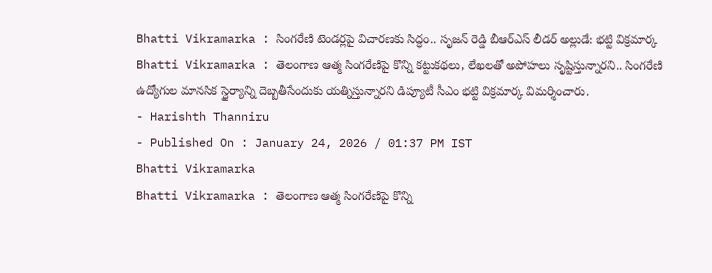Bhatti Vikramarka : సింగరేణి టెండర్లపై విచారణకు సిద్ధం.. సృజన్ రెడ్డి బీఆర్ఎస్ లీడర్ అల్లుడే: భట్టి విక్రమార్క
Bhatti Vikramarka : తెలంగాణ ఆత్మ సింగరేణిపై కొన్ని కట్టుకథలు, లేఖలతో అపోహలు సృష్టిస్తున్నారని.. సింగరేణి ఉద్యోగుల మానసిక స్థైర్యాన్ని దెబ్బతీసేందుకు యత్నిస్తున్నారని డిప్యూటీ సీఎం భట్టి విక్రమార్క విమర్శించారు.
- Harishth Thanniru
- Published On : January 24, 2026 / 01:37 PM IST
Bhatti Vikramarka
Bhatti Vikramarka : తెలంగాణ ఆత్మ సింగరేణిపై కొన్ని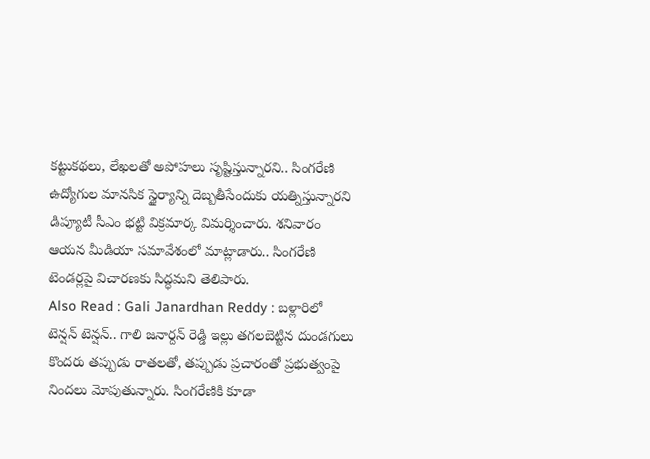కట్టుకథలు, లేఖలతో అపోహలు సృష్టిస్తున్నారని.. సింగరేణి ఉద్యోగుల మానసిక స్థైర్యాన్ని దెబ్బతీసేందుకు యత్నిస్తున్నారని డిప్యూటీ సీఎం భట్టి విక్రమార్క విమర్శించారు. శనివారం ఆయన మీడియా సమావేశంలో మాట్లాడారు.. సింగరేణి టెండర్లపై విచారణకు సిద్ధమని తెలిపారు.
Also Read : Gali Janardhan Reddy : బళ్లారిలో టెన్షన్ టెన్షన్.. గాలి జనార్దన్ రెడ్డి ఇల్లు తగలబెట్టిన దుండగులు
కొందరు తప్పుడు రాతలతో, తప్పుడు ప్రచారంతో ప్రభుత్వంపై నిందలు మోపుతున్నారు. సింగరేణికి కూడా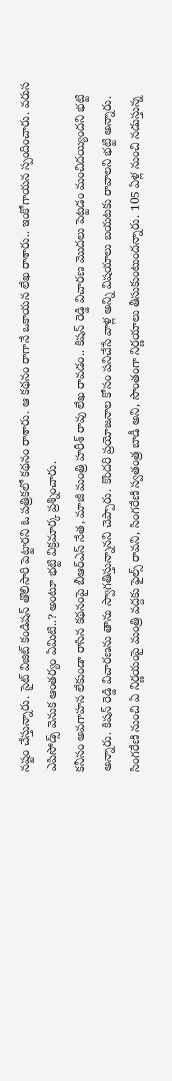నష్టం చేస్తున్నారు. సైట్ విజిట్ కండిషన్ తొలిసారి పెట్టారని ఓ పత్రికలో కథనం రాశారు. ఆ కథనం రాగానే ఒకాయన లేఖ రాశారు.. ఇంకోగాయన స్పందించారు. వరుస ఎపిసోడ్స్ వెనుక ఆంతర్యం ఏమిటి..? అంటూ భట్టి విక్రమార్క ప్రశ్నించారు.
కనీసం అవగాహన లేకుండా రాసిన కథనంపై బీఆర్ఎస్ నేత, మాజీ మంత్రి హరీశ్ రావు లేఖ రావడం.. కిషన్ రెడ్డి విచారణ మొదలు పెట్టడం మంచిదయ్యిందని భట్టి అన్నారు. కిషన్ రెడ్డి విచారణను తాను స్వాగతిస్తున్నానని చెప్పారు. కొందరి ప్రయోజనాల కోసం పనిచేసే వాళ్ల అన్ని విషయాలు బయటకు రావాలని భట్టి అన్నారు.
సింగరేణి నుంచి ఏ నిర్ణయంపై మంత్రి వద్దకు ఫైల్స్ రావని, సింగరేణి స్వతంత్ర బాడీ అని, సొంతంగా నిర్ణయాలు తీసుకుంటుందన్నారు. 105 ఏళ్ల నుంచి నడుస్తున్న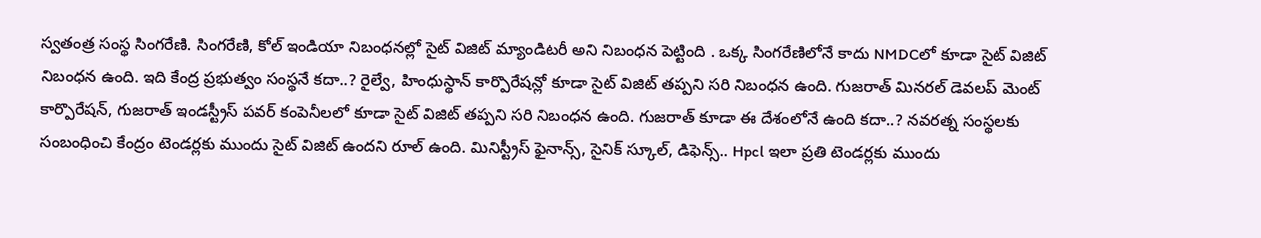స్వతంత్ర సంస్థ సింగరేణి. సింగరేణి, కోల్ ఇండియా నిబంధనల్లో సైట్ విజిట్ మ్యాండిటరీ అని నిబంధన పెట్టింది . ఒక్క సింగరేణిలోనే కాదు NMDCలో కూడా సైట్ విజిట్ నిబంధన ఉంది. ఇది కేంద్ర ప్రభుత్వం సంస్థనే కదా..? రైల్వే, హింధుస్థాన్ కార్పొరేషన్లో కూడా సైట్ విజిట్ తప్పని సరి నిబంధన ఉంది. గుజరాత్ మినరల్ డెవలప్ మెంట్ కార్పొరేషన్, గుజరాత్ ఇండస్ట్రీస్ పవర్ కంపెనీలలో కూడా సైట్ విజిట్ తప్పని సరి నిబంధన ఉంది. గుజరాత్ కూడా ఈ దేశంలోనే ఉంది కదా..? నవరత్న సంస్థలకు సంబంధించి కేంద్రం టెండర్లకు ముందు సైట్ విజిట్ ఉందని రూల్ ఉంది. మినిస్ట్రీస్ ఫైనాన్స్, సైనిక్ స్కూల్, డిఫెన్స్.. Hpcl ఇలా ప్రతి టెండర్లకు ముందు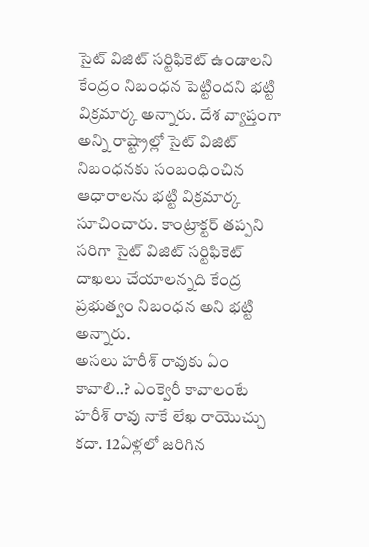సైట్ విజిట్ సర్టిఫికెట్ ఉండాలని కేంద్రం నిబంధన పెట్టిందని భట్టి విక్రమార్క అన్నారు. దేశ వ్యాప్తంగా అన్ని రాష్ట్రాల్లో సైట్ విజిట్ నిబంధనకు సంబంధించిన ఆధారాలను భట్టి విక్రమార్క సూచించారు. కాంట్రాక్టర్ తప్పని సరిగా సైట్ విజిట్ సర్టిఫికెట్ దాఖలు చేయాలన్నది కేంద్ర ప్రభుత్వం నిబంధన అని భట్టి అన్నారు.
అసలు హరీశ్ రావుకు ఏం కావాలి..? ఎంక్వెరీ కావాలంటే హరీశ్ రావు నాకే లేఖ రాయొచ్చు కదా. 12ఏళ్లలో జరిగిన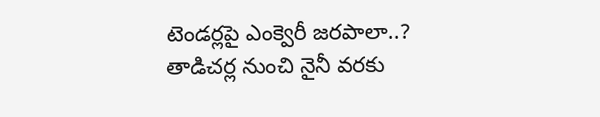టెండర్లపై ఎంక్వెరీ జరపాలా..? తాడిచర్ల నుంచి నైనీ వరకు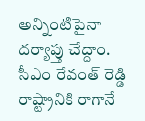అన్నింటిపైనా దర్యాప్తు చేద్దాం. సీఎం రేవంత్ రెడ్డి రాష్ట్రానికి రాగానే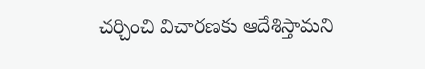చర్చించి విచారణకు ఆదేశిస్తామని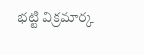భట్టి విక్రమార్క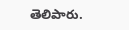తెలిపారు.